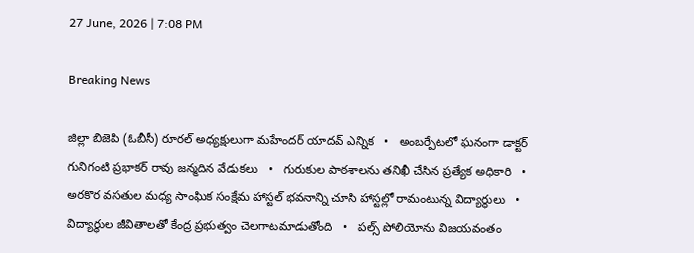27 June, 2026 | 7:08 PM

Breaking News

జిల్లా బిజెపి (ఓబీసీ) రూరల్ అధ్యక్షులుగా మహేందర్ యాదవ్ ఎన్నిక   •   అంబర్పేటలో ఘనంగా డాక్టర్ గునిగంటి ప్రభాకర్ రావు జన్మదిన వేడుకలు   •   గురుకుల పాఠశాలను తనిఖీ చేసిన ప్రత్యేక అధికారి   •   అరకొర వసతుల మధ్య సాంఘిక సంక్షేమ హాస్టల్ భవనాన్ని చూసి హాస్టల్లో రామంటున్న విద్యార్థులు   •   విద్యార్థుల జీవితాలతో కేంద్ర ప్రభుత్వం చెలగాటమాడుతోంది   •   పల్స్ పోలియోను విజయవంతం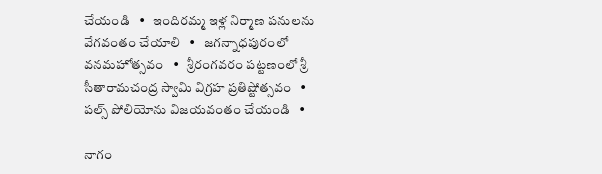చేయండి   •   ఇందిరమ్మ ఇళ్ల నిర్మాణ పనులను వేగవంతం చేయాలి   •   జగన్నాధపురంలో వనమహోత్సవం   •   శ్రీరంగవరం పట్టణంలో శ్రీ సీతారామచంద్ర స్వామి విగ్రహ ప్రతిష్టోత్సవం   •   పల్స్ పోలియోను విజయవంతం చేయండి   •

నాగం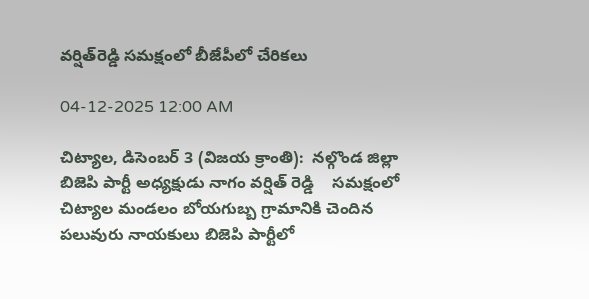వర్షిత్‌రెడ్డి సమక్షంలో బీజేపీలో చేరికలు

04-12-2025 12:00 AM

చిట్యాల, డిసెంబర్ 3 (విజయ క్రాంతి):  నల్గొండ జిల్లా బిజెపి పార్టీ అధ్యక్షుడు నాగం వర్షిత్ రెడ్డి    సమక్షంలో  చిట్యాల మండలం బోయగుబ్బ గ్రామానికి చెందిన పలువురు నాయకులు బిజెపి పార్టీలో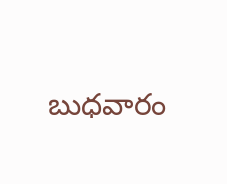బుధవారం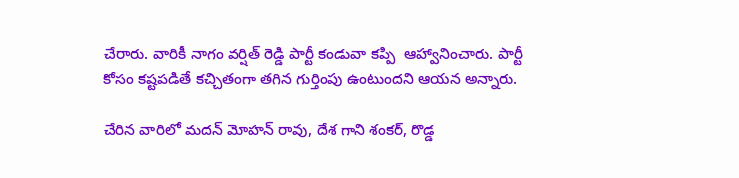చేరారు. వారికీ నాగం వర్షిత్ రెడ్డి పార్టీ కండువా కప్పి  ఆహ్వానించారు. పార్టీ కోసం కష్టపడితే కచ్చితంగా తగిన గుర్తింపు ఉంటుందని ఆయన అన్నారు.

చేరిన వారిలో మదన్ మోహన్ రావు, దేశ గాని శంకర్, రొడ్డ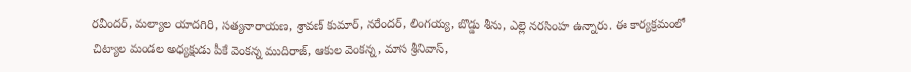రవీందర్, మల్యాల యాదగిరి, సత్యనారాయణ, శ్రావణ్ కుమార్, నరేందర్, లింగయ్య, బొడ్డు శీను, ఎల్లె నరసింహ ఉన్నారు. ఈ కార్యక్రమంలో చిట్యాల మండల అధ్యక్షుడు పీకే వెంకన్న ముదిరాజ్, ఆకుల వెంకన్న, మాస శ్రీనివాస్,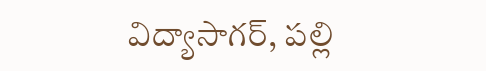విద్యాసాగర్, పల్లి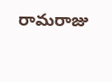రామరాజు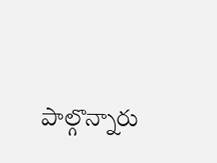పాల్గొన్నారు